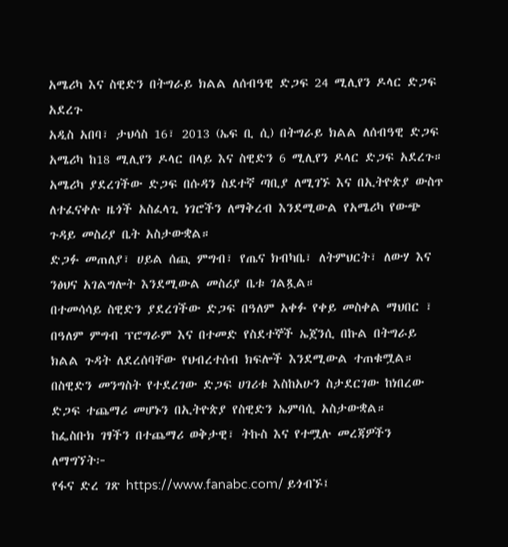አሜሪካ እና ስዊድን በትግራይ ክልል ለሰብዓዊ ድጋፍ 24 ሚሊየን ዶላር ድጋፍ አደረጉ
አዲስ አበባ፣ ታህሳስ 16፣ 2013 (ኤፍ ቢ ሲ) በትግራይ ክልል ለሰብዓዊ ድጋፍ አሜሪካ ከ18 ሚሊየን ዶላር በላይ እና ስዊድን 6 ሚሊየን ዶላር ድጋፍ አደረጉ።
አሜሪካ ያደረገችው ድጋፍ በሱዳን ስደተኛ ጣቢያ ለሚገኙ እና በኢትዮጵያ ውስጥ ለተፈናቀሉ ዜጎች አስፈላጊ ነገሮችን ለማቅረብ እንደሚውል የአሜሪካ የውጭ ጉዳይ መስሪያ ቤት አስታውቋል።
ድጋፉ መጠለያ፣ ሀይል ሰጪ ምግብ፣ የጤና ክብካቤ፣ ለትምህርት፣ ለውሃ እና ንፅህና አገልግሎት እንደሚውል መስሪያ ቤቱ ገልጿል።
በተመሳሳይ ስዊድን ያደረገችው ድጋፍ በዓለም አቀፉ የቀይ መስቀል ማህበር ፣ በዓለም ምግብ ፕሮግራም እና በተመድ የስደተኞች ኤጀንሲ በኩል በትግራይ ክልል ጉዳት ለደረሰባቸው የህብረተሰብ ክፍሎች እንደሚውል ተጠቁሟል።
በስዊድን መንግስት የተደረገው ድጋፍ ሀገሪቱ እስከአሁን ስታደርገው ከነበረው ድጋፍ ተጨማሪ መሆኑን በኢትዮጵያ የስዊድን ኤምባሲ አስታውቋል።
ከፌስቡክ ገፃችን በተጨማሪ ወቅታዊ፣ ትኩስ እና የተሟሉ መረጃዎችን ለማግኘት፦
የፋና ድረ ገጽ https://www.fanabc.com/ ይጎብኙ፤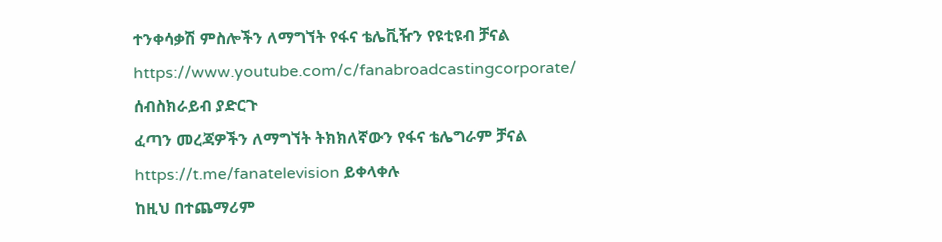ተንቀሳቃሽ ምስሎችን ለማግኘት የፋና ቴሌቪዥን የዩቲዩብ ቻናል https://www.youtube.com/c/fanabroadcastingcorporate/ ሰብስክራይብ ያድርጉ
ፈጣን መረጃዎችን ለማግኘት ትክክለኛውን የፋና ቴሌግራም ቻናል https://t.me/fanatelevision ይቀላቀሉ
ከዚህ በተጨማሪም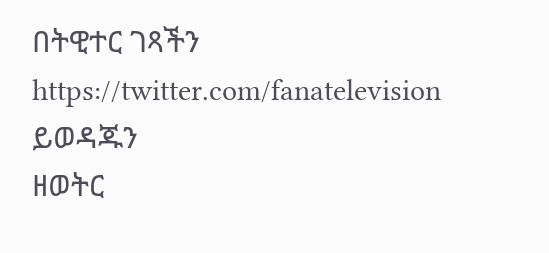በትዊተር ገጻችን https://twitter.com/fanatelevision ይወዳጁን
ዘወትር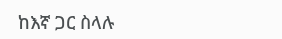ከእኛ ጋር ስላሉ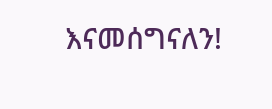እናመሰግናለን!